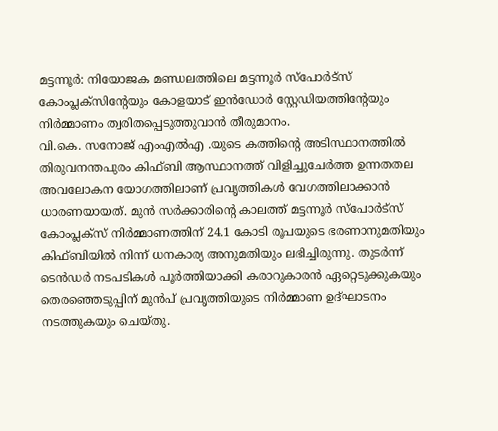മട്ടന്നൂർ: നിയോജക മണ്ഡലത്തിലെ മട്ടന്നൂർ സ്പോർട്സ് കോംപ്ലക്സിന്റേയും കോളയാട് ഇൻഡോർ സ്റ്റേഡിയത്തിന്റേയും നിർമ്മാണം ത്വരിതപ്പെടുത്തുവാൻ തീരുമാനം.
വി.കെ. സനോജ് എംഎൽഎ .യുടെ കത്തിന്റെ അടിസ്ഥാനത്തിൽ തിരുവനന്തപുരം കിഫ്ബി ആസ്ഥാനത്ത് വിളിച്ചുചേർത്ത ഉന്നതതല അവലോകന യോഗത്തിലാണ് പ്രവൃത്തികൾ വേഗത്തിലാക്കാൻ ധാരണയായത്. മുൻ സർക്കാരിന്റെ കാലത്ത് മട്ടന്നൂർ സ്പോർട്സ് കോംപ്ലക്സ് നിർമ്മാണത്തിന് 24.1 കോടി രൂപയുടെ ഭരണാനുമതിയും കിഫ്ബിയിൽ നിന്ന് ധനകാര്യ അനുമതിയും ലഭിച്ചിരുന്നു. തുടർന്ന് ടെൻഡർ നടപടികൾ പൂർത്തിയാക്കി കരാറുകാരൻ ഏറ്റെടുക്കുകയും തെരഞ്ഞെടുപ്പിന് മുൻപ് പ്രവൃത്തിയുടെ നിർമ്മാണ ഉദ്ഘാടനം നടത്തുകയും ചെയ്തു.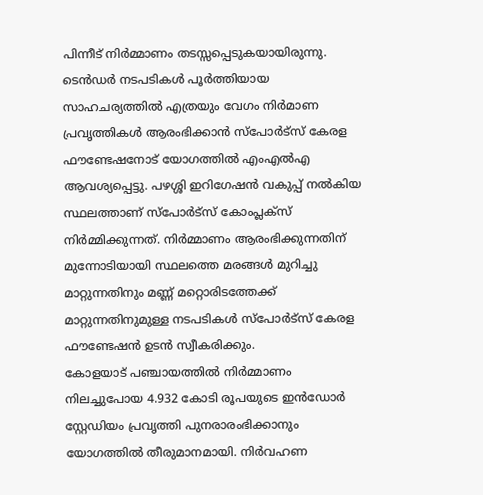പിന്നീട് നിർമ്മാണം തടസ്സപ്പെടുകയായിരുന്നു.
ടെൻഡർ നടപടികൾ പൂർത്തിയായ സാഹചര്യത്തിൽ എത്രയും വേഗം നിർമാണ പ്രവൃത്തികൾ ആരംഭിക്കാൻ സ്പോർട്സ് കേരള ഫൗണ്ടേഷനോട് യോഗത്തിൽ എംഎൽഎ ആവശ്യപ്പെട്ടു. പഴശ്ശി ഇറിഗേഷൻ വകുപ്പ് നൽകിയ സ്ഥലത്താണ് സ്പോർട്സ് കോംപ്ലക്സ് നിർമ്മിക്കുന്നത്. നിർമ്മാണം ആരംഭിക്കുന്നതിന് മുന്നോടിയായി സ്ഥലത്തെ മരങ്ങൾ മുറിച്ചു മാറ്റുന്നതിനും മണ്ണ് മറ്റൊരിടത്തേക്ക് മാറ്റുന്നതിനുമുള്ള നടപടികൾ സ്പോർട്സ് കേരള ഫൗണ്ടേഷൻ ഉടൻ സ്വീകരിക്കും.
കോളയാട് പഞ്ചായത്തിൽ നിർമ്മാണം നിലച്ചുപോയ 4.932 കോടി രൂപയുടെ ഇൻഡോർ സ്റ്റേഡിയം പ്രവൃത്തി പുനരാരംഭിക്കാനും യോഗത്തിൽ തീരുമാനമായി. നിർവഹണ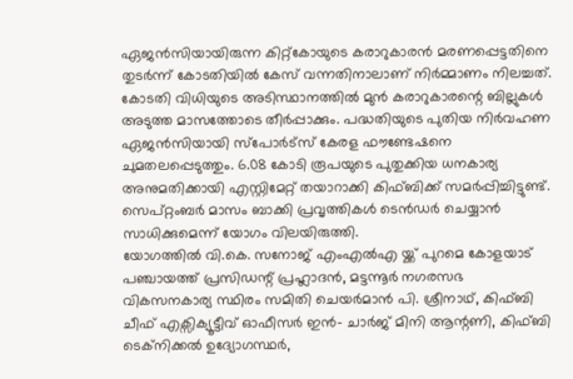ഏജൻസിയായിരുന്ന കിറ്റ്കോയുടെ കരാറുകാരൻ മരണപ്പെട്ടതിനെ തുടർന്ന് കോടതിയിൽ കേസ് വന്നതിനാലാണ് നിർമ്മാണം നിലച്ചത്. കോടതി വിധിയുടെ അടിസ്ഥാനത്തിൽ മുൻ കരാറുകാരന്റെ ബില്ലുകൾ അടുത്ത മാസത്തോടെ തീർപ്പാക്കും. പദ്ധതിയുടെ പുതിയ നിർവഹണ ഏജൻസിയായി സ്പോർട്സ് കേരള ഫൗണ്ടേഷനെ ചുമതലപ്പെടുത്തും. 6.08 കോടി രൂപയുടെ പുതുക്കിയ ധനകാര്യ അനുമതിക്കായി എസ്റ്റിമേറ്റ് തയാറാക്കി കിഫ്ബിക്ക് സമർപ്പിച്ചിട്ടുണ്ട്. സെപ്റ്റംബർ മാസം ബാക്കി പ്രവൃത്തികൾ ടെൻഡർ ചെയ്യാൻ സാധിക്കുമെന്ന് യോഗം വിലയിരുത്തി.
യോഗത്തിൽ വി.കെ. സനോജ് എംഎൽഎ യ്ക്ക് പുറമെ കോളയാട് പഞ്ചായത്ത് പ്രസിഡന്റ് പ്രഹ്ലാദൻ, മട്ടന്നൂർ നഗരസഭ വികസനകാര്യ സ്ഥിരം സമിതി ചെയർമാൻ പി. ശ്രീനാഥ്, കിഫ്ബി ചീഫ് എക്സിക്യൂട്ടീവ് ഓഫീസർ ഇൻ- ചാർജ് മിനി ആന്റണി, കിഫ്ബി ടെക്നിക്കൽ ഉദ്യോഗസ്ഥർ,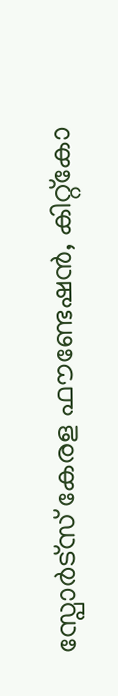സ്പോർട്സ് കേരള ഫൗണ്ടേഷൻ, കിറ്റ്കോ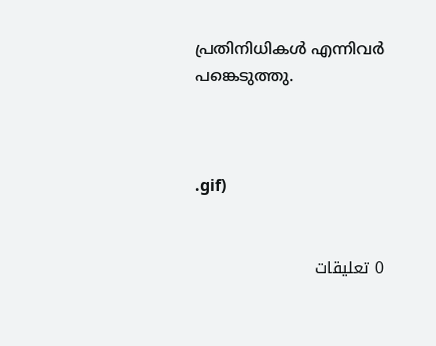പ്രതിനിധികൾ എന്നിവർ പങ്കെടുത്തു.



.gif)


0 تعليقات